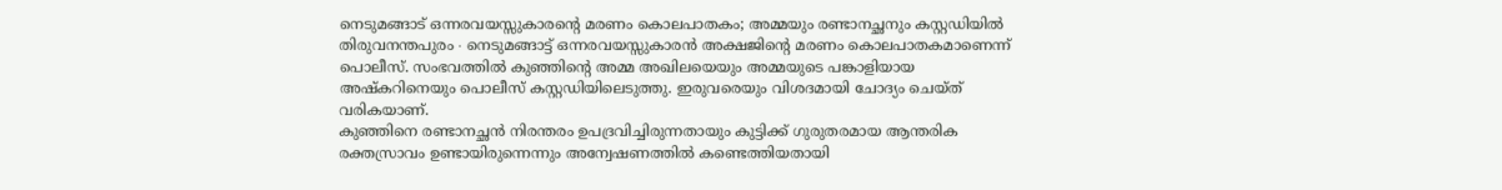നെടുമങ്ങാട് ഒന്നരവയസ്സുകാരന്റെ മരണം കൊലപാതകം; അമ്മയും രണ്ടാനച്ഛനും കസ്റ്റഡിയിൽ
തിരുവനന്തപുരം ∙ നെടുമങ്ങാട്ട് ഒന്നരവയസ്സുകാരൻ അക്ഷജിന്റെ മരണം കൊലപാതകമാണെന്ന് പൊലീസ്. സംഭവത്തിൽ കുഞ്ഞിന്റെ അമ്മ അഖിലയെയും അമ്മയുടെ പങ്കാളിയായ അഷ്കറിനെയും പൊലീസ് കസ്റ്റഡിയിലെടുത്തു. ഇരുവരെയും വിശദമായി ചോദ്യം ചെയ്ത് വരികയാണ്.
കുഞ്ഞിനെ രണ്ടാനച്ഛൻ നിരന്തരം ഉപദ്രവിച്ചിരുന്നതായും കുട്ടിക്ക് ഗുരുതരമായ ആന്തരിക രക്തസ്രാവം ഉണ്ടായിരുന്നെന്നും അന്വേഷണത്തിൽ കണ്ടെത്തിയതായി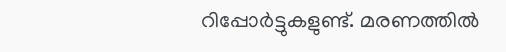റിപ്പോർട്ടുകളുണ്ട്. മരണത്തിൽ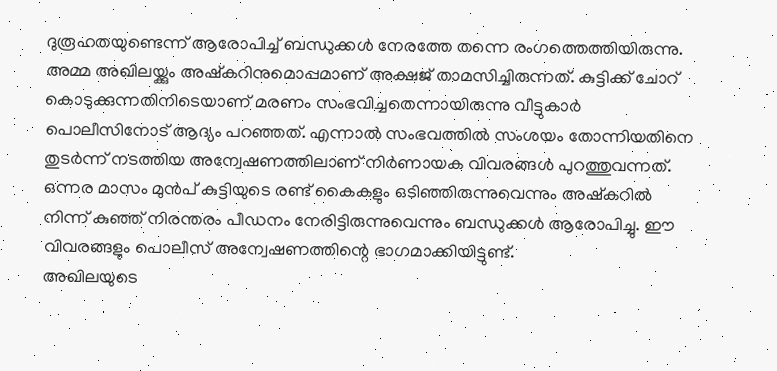ദുരൂഹതയുണ്ടെന്ന് ആരോപിച്ച് ബന്ധുക്കൾ നേരത്തേ തന്നെ രംഗത്തെത്തിയിരുന്നു.
അമ്മ അഖിലയ്ക്കും അഷ്കറിനുമൊപ്പമാണ് അക്ഷജ് താമസിച്ചിരുന്നത്. കുട്ടിക്ക് ചോറ് കൊടുക്കുന്നതിനിടെയാണ് മരണം സംഭവിച്ചതെന്നായിരുന്നു വീട്ടുകാർ പൊലീസിനോട് ആദ്യം പറഞ്ഞത്. എന്നാൽ സംഭവത്തിൽ സംശയം തോന്നിയതിനെ തുടർന്ന് നടത്തിയ അന്വേഷണത്തിലാണ് നിർണായക വിവരങ്ങൾ പുറത്തുവന്നത്.
ഒന്നര മാസം മുൻപ് കുട്ടിയുടെ രണ്ട് കൈകളും ഒടിഞ്ഞിരുന്നുവെന്നും അഷ്കറിൽ നിന്ന് കുഞ്ഞ് നിരന്തരം പീഡനം നേരിട്ടിരുന്നുവെന്നും ബന്ധുക്കൾ ആരോപിച്ചു. ഈ വിവരങ്ങളും പൊലീസ് അന്വേഷണത്തിന്റെ ഭാഗമാക്കിയിട്ടുണ്ട്.
അഖിലയുടെ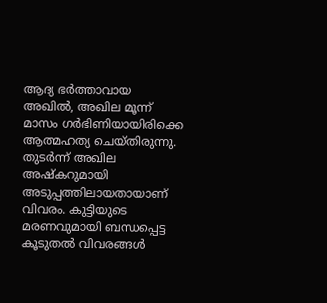ആദ്യ ഭർത്താവായ അഖിൽ, അഖില മൂന്ന് മാസം ഗർഭിണിയായിരിക്കെ ആത്മഹത്യ ചെയ്തിരുന്നു. തുടർന്ന് അഖില അഷ്കറുമായി അടുപ്പത്തിലായതായാണ് വിവരം. കുട്ടിയുടെ മരണവുമായി ബന്ധപ്പെട്ട കൂടുതൽ വിവരങ്ങൾ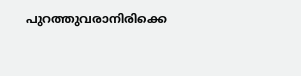പുറത്തുവരാനിരിക്കെ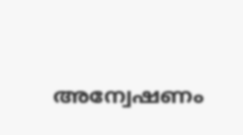അന്വേഷണം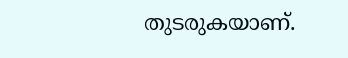തുടരുകയാണ്.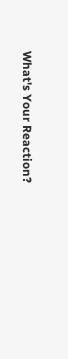What's Your Reaction?